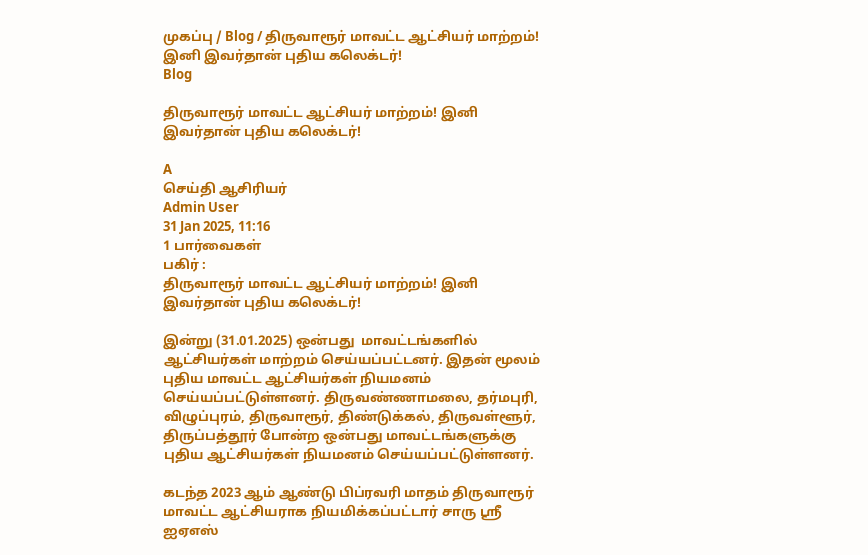முகப்பு / Blog / திருவாரூர் மாவட்ட ஆட்சியர் மாற்றம்! இனி இவர்தான் புதிய கலெக்டர்!
Blog

திருவாரூர் மாவட்ட ஆட்சியர் மாற்றம்! இனி இவர்தான் புதிய கலெக்டர்!

A
செய்தி ஆசிரியர்
Admin User
31 Jan 2025, 11:16
1 பார்வைகள்
பகிர் :
திருவாரூர் மாவட்ட ஆட்சியர் மாற்றம்! இனி இவர்தான் புதிய கலெக்டர்!

இன்று (31.01.2025) ஒன்பது  மாவட்டங்களில் ஆட்சியர்கள் மாற்றம் செய்யப்பட்டனர். இதன் மூலம் புதிய மாவட்ட ஆட்சியர்கள் நியமனம் செய்யப்பட்டுள்ளனர். திருவண்ணாமலை, தர்மபுரி, விழுப்புரம், திருவாரூர், திண்டுக்கல், திருவள்ளூர், திருப்பத்தூர் போன்ற ஒன்பது மாவட்டங்களுக்கு புதிய ஆட்சியர்கள் நியமனம் செய்யப்பட்டுள்ளனர்.

கடந்த 2023 ஆம் ஆண்டு பிப்ரவரி மாதம் திருவாரூர் மாவட்ட ஆட்சியராக நியமிக்கப்பட்டார் சாரு ஸ்ரீ ஐஏஎஸ்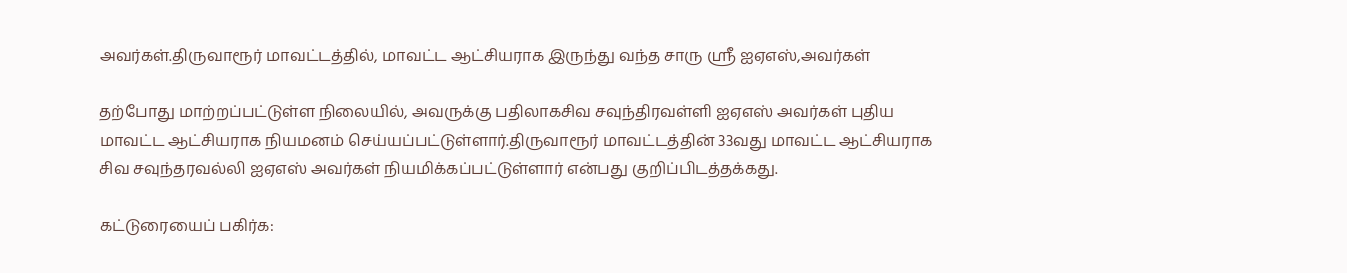அவர்கள்.திருவாரூர் மாவட்டத்தில், மாவட்ட ஆட்சியராக இருந்து வந்த சாரு ஸ்ரீ ஐஏஎஸ்,அவர்கள்

தற்போது மாற்றப்பட்டுள்ள நிலையில், அவருக்கு பதிலாகசிவ சவுந்திரவள்ளி ஐஏஎஸ் அவர்கள் புதிய மாவட்ட ஆட்சியராக நியமனம் செய்யப்பட்டுள்ளார்.திருவாரூர் மாவட்டத்தின் 33வது மாவட்ட ஆட்சியராக சிவ சவுந்தரவல்லி ஐஏஎஸ் அவர்கள் நியமிக்கப்பட்டுள்ளார் என்பது குறிப்பிடத்தக்கது.

கட்டுரையைப் பகிர்க: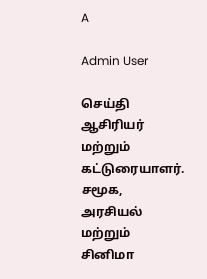A

Admin User

செய்தி ஆசிரியர் மற்றும் கட்டுரையாளர். சமூக, அரசியல் மற்றும் சினிமா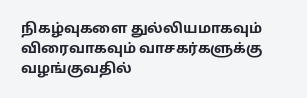நிகழ்வுகளை துல்லியமாகவும் விரைவாகவும் வாசகர்களுக்கு வழங்குவதில்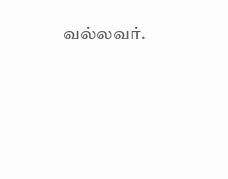வல்லவர்.